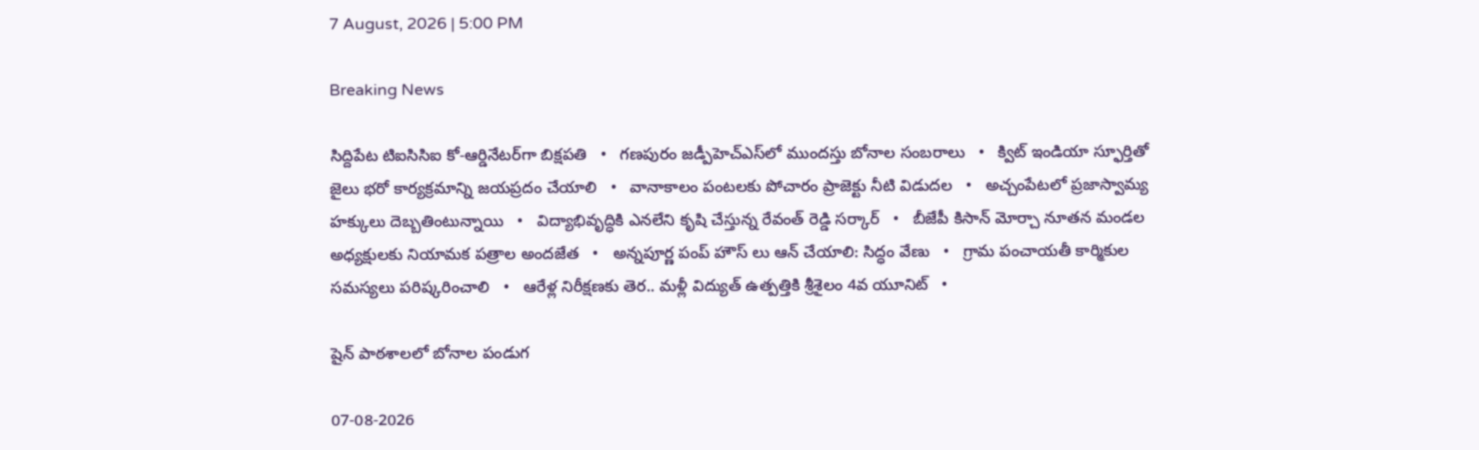7 August, 2026 | 5:00 PM

Breaking News

సిద్దిపేట టిఐసిసిఐ కో-ఆర్డినేటర్‌గా బిక్షపతి   •   గణపురం జడ్పీహెచ్‌ఎస్‌లో ముందస్తు బోనాల సంబరాలు   •   క్విట్ ఇండియా స్ఫూర్తితో జైలు భరో కార్యక్రమాన్ని జయప్రదం చేయాలి   •   వానాకాలం పంటలకు పోచారం ప్రాజెక్టు నీటి విడుదల   •   అచ్చంపేటలో ప్రజాస్వామ్య హక్కులు దెబ్బతింటున్నాయి   •   విద్యాభివృద్ధికి ఎనలేని కృషి చేస్తున్న రేవంత్ రెడ్డి సర్కార్   •   బీజేపీ కిసాన్ మోర్చా నూతన మండల అధ్యక్షులకు నియామక పత్రాల అందజేత   •   అన్నపూర్ణ పంప్ హౌస్ లు ఆన్ చేయాలి: సిద్ధం వేణు   •   గ్రామ పంచాయతీ కార్మికుల సమస్యలు పరిష్కరించాలి   •   ఆరేళ్ల నిరీక్షణకు తెర.. మళ్లీ విద్యుత్ ఉత్పత్తికి శ్రీశైలం 4వ యూనిట్   •

షైన్ పాఠశాలలో బోనాల పండుగ

07-08-2026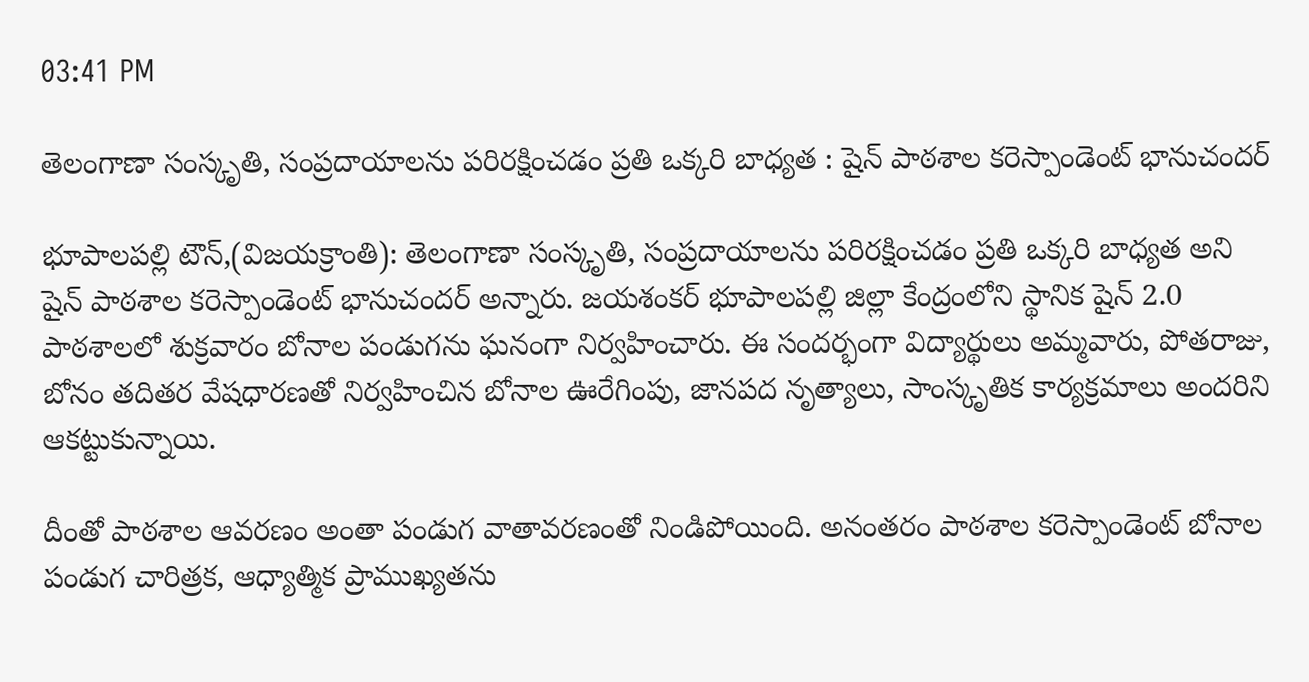03:41 PM

తెలంగాణా సంస్కృతి, సంప్రదాయాలను పరిరక్షించడం ప్రతి ఒక్కరి బాధ్యత : షైన్ పాఠశాల కరెస్పాండెంట్ భానుచందర్

భూపాలపల్లి టౌన్,(విజయక్రాంతి): తెలంగాణా సంస్కృతి, సంప్రదాయాలను పరిరక్షించడం ప్రతి ఒక్కరి బాధ్యత అని షైన్ పాఠశాల కరెస్పాండెంట్ భానుచందర్ అన్నారు. జయశంకర్ భూపాలపల్లి జిల్లా కేంద్రంలోని స్థానిక షైన్ 2.0 పాఠశాలలో శుక్రవారం బోనాల పండుగను ఘనంగా నిర్వహించారు. ఈ సందర్భంగా విద్యార్థులు అమ్మవారు, పోతరాజు, బోనం తదితర వేషధారణతో నిర్వహించిన బోనాల ఊరేగింపు, జానపద నృత్యాలు, సాంస్కృతిక కార్యక్రమాలు అందరిని ఆకట్టుకున్నాయి.

దీంతో పాఠశాల ఆవరణం అంతా పండుగ వాతావరణంతో నిండిపోయింది. అనంతరం పాఠశాల కరెస్పాండెంట్ బోనాల పండుగ చారిత్రక, ఆధ్యాత్మిక ప్రాముఖ్యతను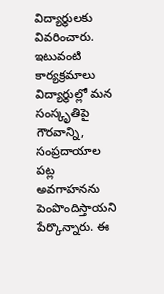విద్యార్థులకు వివరించారు. ఇటువంటి కార్యక్రమాలు విద్యార్థుల్లో మన సంస్కృతిపై గౌరవాన్ని, సంప్రదాయాల పట్ల అవగాహనను పెంపొందిస్తాయని పేర్కొన్నారు. ఈ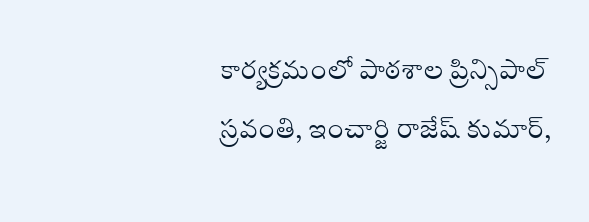కార్యక్రమంలో పాఠశాల ప్రిన్సిపాల్ స్రవంతి, ఇంచార్జి రాజేష్ కుమార్,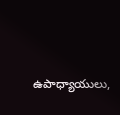ఉపాధ్యాయులు,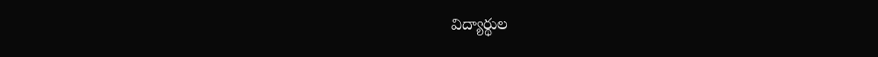విద్యార్థుల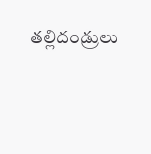తల్లిదండ్రులు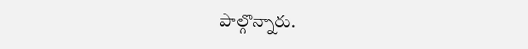పాల్గొన్నారు.